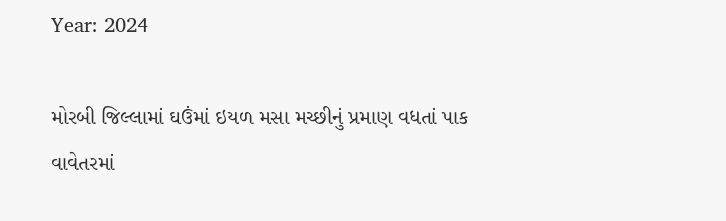Year: 2024

મોરબી જિલ્લામાં ઘઉંમાં ઇયળ મસા મચ્છીનું પ્રમાણ વધતાં પાક વાવેતરમાં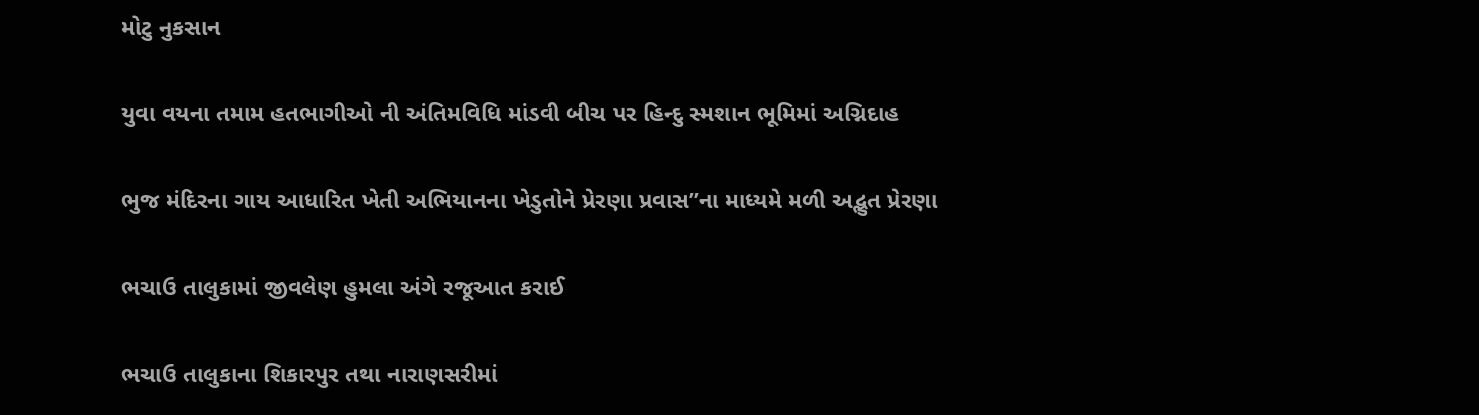મોટુ નુકસાન

યુવા વયના તમામ હતભાગીઓ ની અંતિમવિધિ માંડવી બીચ પર હિન્દુ સ્મશાન ભૂમિમાં અગ્નિદાહ

ભુજ મંદિરના ગાય આધારિત ખેતી અભિયાનના ખેડુતોને પ્રેરણા પ્રવાસ”ના માધ્યમે મળી અદ્ભુત પ્રેરણા

ભચાઉ તાલુકામાં જીવલેણ હુમલા અંગે રજૂઆત કરાઈ

ભચાઉ તાલુકાના શિકારપુર તથા નારાણસરીમાં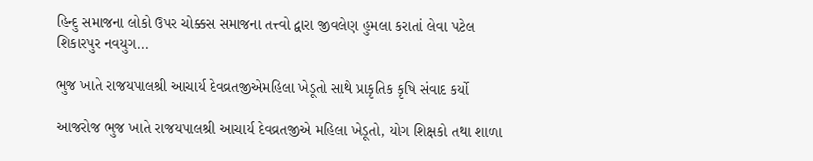હિન્દુ સમાજના લોકો ઉપર ચોક્કસ સમાજના તત્ત્વો દ્વારા જીવલેણ હુમલા કરાતાં લેવા પટેલ શિકારપુર નવયુગ...

ભુજ ખાતે રાજયપાલશ્રી આચાર્ય દેવવ્રતજીએમહિલા ખેડૂતો સાથે પ્રાકૃતિક કૃષિ સંવાદ કર્યો

આજરોજ ભુજ ખાતે રાજયપાલશ્રી આચાર્ય દેવવ્રતજીએ મહિલા ખેડૂતો, યોગ શિક્ષકો તથા શાળા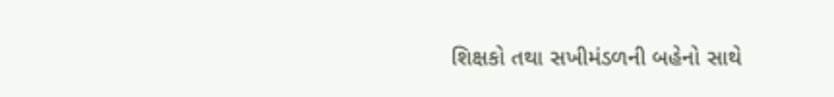શિક્ષકો તથા સખીમંડળની બહેનો સાથે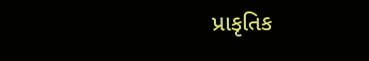પ્રાકૃતિક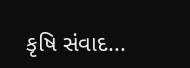કૃષિ સંવાદ...